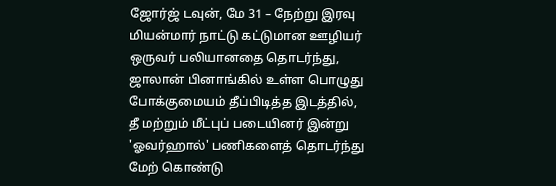ஜோர்ஜ் டவுன், மே 31 – நேற்று இரவு மியன்மார் நாட்டு கட்டுமான ஊழியர் ஒருவர் பலியானதை தொடர்ந்து, ஜாலான் பினாங்கில் உள்ள பொழுது போக்குமையம் தீப்பிடித்த இடத்தில், தீ மற்றும் மீட்புப் படையினர் இன்று 'ஓவர்ஹால்' பணிகளைத் தொடர்ந்து மேற் கொண்டு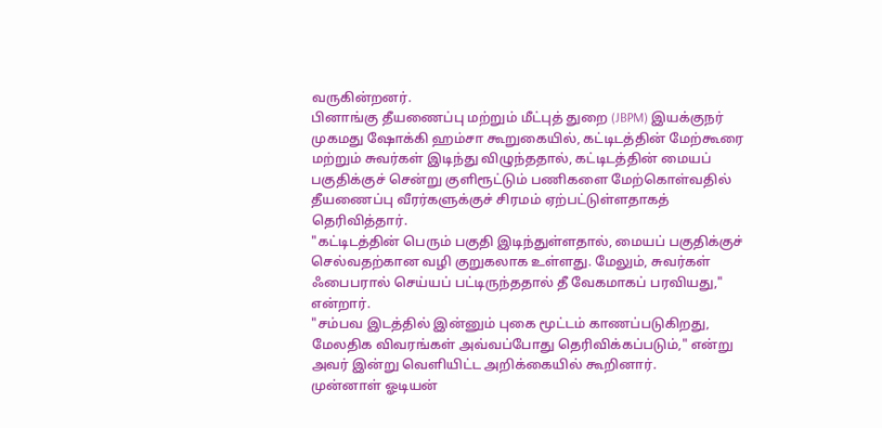வருகின்றனர்.
பினாங்கு தீயணைப்பு மற்றும் மீட்புத் துறை (JBPM) இயக்குநர் முகமது ஷோக்கி ஹம்சா கூறுகையில், கட்டிடத்தின் மேற்கூரை மற்றும் சுவர்கள் இடிந்து விழுந்ததால், கட்டிடத்தின் மையப் பகுதிக்குச் சென்று குளிரூட்டும் பணிகளை மேற்கொள்வதில் தீயணைப்பு வீரர்களுக்குச் சிரமம் ஏற்பட்டுள்ளதாகத் தெரிவித்தார்.
"கட்டிடத்தின் பெரும் பகுதி இடிந்துள்ளதால், மையப் பகுதிக்குச் செல்வதற்கான வழி குறுகலாக உள்ளது. மேலும், சுவர்கள் ஃபைபரால் செய்யப் பட்டிருந்ததால் தீ வேகமாகப் பரவியது," என்றார்.
"சம்பவ இடத்தில் இன்னும் புகை மூட்டம் காணப்படுகிறது, மேலதிக விவரங்கள் அவ்வப்போது தெரிவிக்கப்படும்," என்று அவர் இன்று வெளியிட்ட அறிக்கையில் கூறினார்.
முன்னாள் ஓடியன்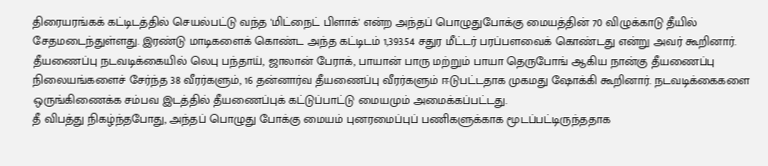திரையரங்கக் கட்டிடத்தில் செயல்பட்டு வந்த 'மிட்நைட் பிளாக்' என்ற அந்தப் பொழுதுபோக்கு மையத்தின் 70 விழுக்காடு தீயில் சேதமடைந்துள்ளது. இரண்டு மாடிகளைக் கொண்ட அந்த கட்டிடம் 1,393.54 சதுர மீட்டர் பரப்பளவைக் கொண்டது என்று அவர் கூறினார்.
தீயணைப்பு நடவடிக்கையில் லெபு பந்தாய், ஜாலான் பேராக், பாயான் பாரு மற்றும் பாயா தெருபோங் ஆகிய நான்கு தீயணைப்பு நிலையங்களைச் சேர்ந்த 38 வீரர்களும், 16 தன்னார்வ தீயணைப்பு வீரர்களும் ஈடுபட்டதாக முகமது ஷோக்கி கூறினார். நடவடிக்கைகளை ஒருங்கிணைக்க சம்பவ இடத்தில் தீயணைப்புக் கட்டுப்பாட்டு மையமும் அமைக்கப்பட்டது.
தீ விபத்து நிகழ்ந்தபோது, அந்தப் பொழுது போக்கு மையம் புனரமைப்புப் பணிகளுக்காக மூடப்பட்டிருந்ததாக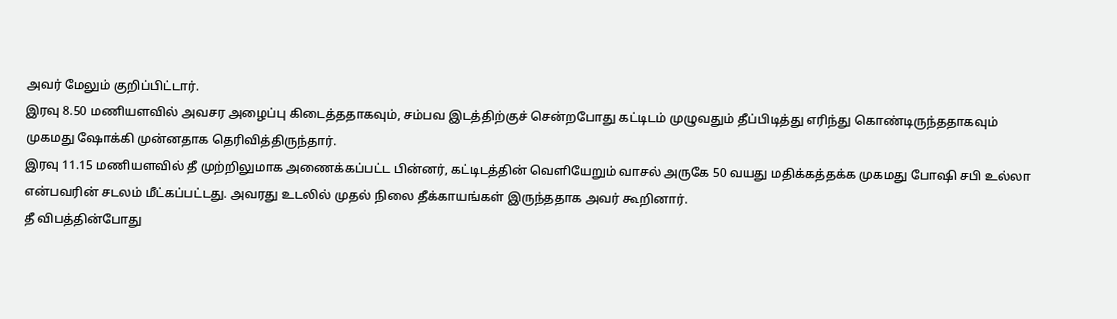அவர் மேலும் குறிப்பிட்டார்.
இரவு 8.50 மணியளவில் அவசர அழைப்பு கிடைத்ததாகவும், சம்பவ இடத்திற்குச் சென்றபோது கட்டிடம் முழுவதும் தீப்பிடித்து எரிந்து கொண்டிருந்ததாகவும் முகமது ஷோக்கி முன்னதாக தெரிவித்திருந்தார்.
இரவு 11.15 மணியளவில் தீ முற்றிலுமாக அணைக்கப்பட்ட பின்னர், கட்டிடத்தின் வெளியேறும் வாசல் அருகே 50 வயது மதிக்கத்தக்க முகமது போஷி சபி உல்லா என்பவரின் சடலம் மீட்கப்பட்டது. அவரது உடலில் முதல் நிலை தீக்காயங்கள் இருந்ததாக அவர் கூறினார்.
தீ விபத்தின்போது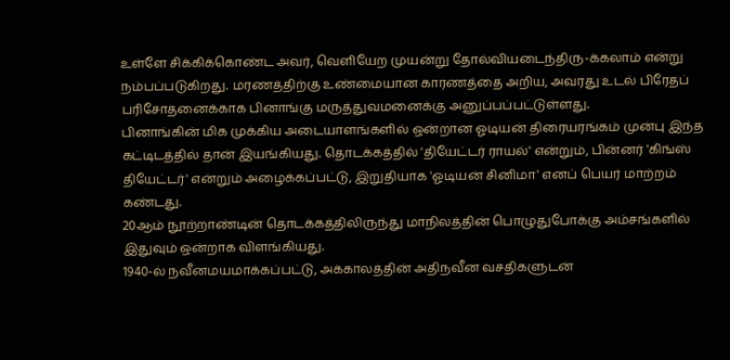உள்ளே சிக்கிக்கொண்ட அவர், வெளியேற முயன்று தோல்வியடைந்திரு-க்கலாம் என்று நம்பப்படுகிறது. மரணத்திற்கு உண்மையான காரணத்தை அறிய, அவரது உடல் பிரேதப் பரிசோதனைக்காக பினாங்கு மருத்துவமனைக்கு அனுப்பப்பட்டுள்ளது.
பினாங்கின் மிக முக்கிய அடையாளங்களில் ஒன்றான ஓடியன் திரையரங்கம் முன்பு இந்த கட்டிடத்தில் தான் இயங்கியது. தொடக்கத்தில் 'தியேட்டர் ராயல்' என்றும், பின்னர் 'கிங்ஸ் தியேட்டர்' என்றும் அழைக்கப்பட்டு, இறுதியாக 'ஓடியன் சினிமா' எனப் பெயர் மாற்றம் கண்டது.
20ஆம் நூற்றாண்டின் தொடக்கத்திலிருந்து மாநிலத்தின் பொழுதுபோக்கு அம்சங்களில் இதுவும் ஒன்றாக விளங்கியது.
1940-ல் நவீனமயமாக்கப்பட்டு, அக்காலத்தின் அதிநவீன வசதிகளுடன்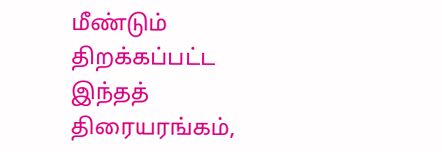மீண்டும் திறக்கப்பட்ட இந்தத் திரையரங்கம்,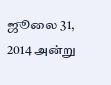ஜூலை 31, 2014 அன்று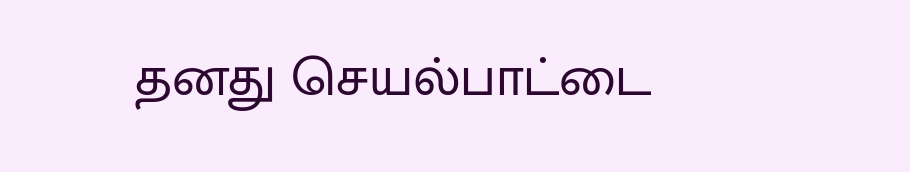தனது செயல்பாட்டை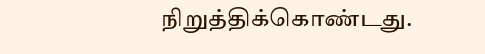நிறுத்திக்கொண்டது.